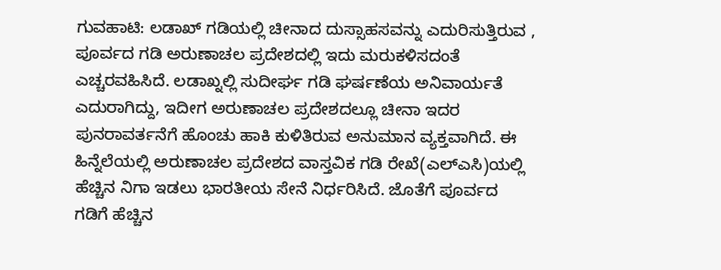ಗುವಹಾಟಿ: ಲಡಾಖ್ ಗಡಿಯಲ್ಲಿ ಚೀನಾದ ದುಸ್ಸಾಹಸವನ್ನು ಎದುರಿಸುತ್ತಿರುವ , ಪೂರ್ವದ ಗಡಿ ಅರುಣಾಚಲ ಪ್ರದೇಶದಲ್ಲಿ ಇದು ಮರುಕಳಿಸದಂತೆ ಎಚ್ಚರವಹಿಸಿದೆ. ಲಡಾಖ್ನಲ್ಲಿ ಸುದೀರ್ಘ ಗಡಿ ಘರ್ಷಣೆಯ ಅನಿವಾರ್ಯತೆ ಎದುರಾಗಿದ್ದು, ಇದೀಗ ಅರುಣಾಚಲ ಪ್ರದೇಶದಲ್ಲೂ ಚೀನಾ ಇದರ ಪುನರಾವರ್ತನೆಗೆ ಹೊಂಚು ಹಾಕಿ ಕುಳಿತಿರುವ ಅನುಮಾನ ವ್ಯಕ್ತವಾಗಿದೆ. ಈ ಹಿನ್ನೆಲೆಯಲ್ಲಿ ಅರುಣಾಚಲ ಪ್ರದೇಶದ ವಾಸ್ತವಿಕ ಗಡಿ ರೇಖೆ(ಎಲ್ಎಸಿ)ಯಲ್ಲಿ ಹೆಚ್ಚಿನ ನಿಗಾ ಇಡಲು ಭಾರತೀಯ ಸೇನೆ ನಿರ್ಧರಿಸಿದೆ. ಜೊತೆಗೆ ಪೂರ್ವದ ಗಡಿಗೆ ಹೆಚ್ಚಿನ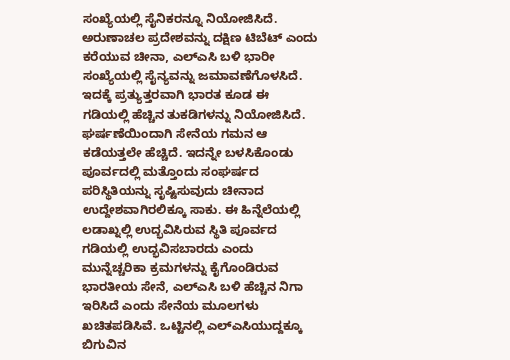ಸಂಖ್ಯೆಯಲ್ಲಿ ಸೈನಿಕರನ್ನೂ ನಿಯೋಜಿಸಿದೆ. ಅರುಣಾಚಲ ಪ್ರದೇಶವನ್ನು ದಕ್ಷಿಣ ಟಿಬೆಟ್ ಎಂದು ಕರೆಯುವ ಚೀನಾ, ಎಲ್ಎಸಿ ಬಳಿ ಭಾರೀ ಸಂಖ್ಯೆಯಲ್ಲಿ ಸೈನ್ಯವನ್ನು ಜಮಾವಣೆಗೊಳಸಿದೆ. ಇದಕ್ಕೆ ಪ್ರತ್ಯುತ್ತರವಾಗಿ ಭಾರತ ಕೂಡ ಈ ಗಡಿಯಲ್ಲಿ ಹೆಚ್ಚಿನ ತುಕಡಿಗಳನ್ನು ನಿಯೋಜಿಸಿದೆ. ಘರ್ಷಣೆಯಿಂದಾಗಿ ಸೇನೆಯ ಗಮನ ಆ ಕಡೆಯತ್ತಲೇ ಹೆಚ್ಚಿದೆ. ಇದನ್ನೇ ಬಳಸಿಕೊಂಡು ಪೂರ್ವದಲ್ಲಿ ಮತ್ತೊಂದು ಸಂಘರ್ಷದ ಪರಿಸ್ಥಿತಿಯನ್ನು ಸೃಷ್ಟಿಸುವುದು ಚೀನಾದ ಉದ್ದೇಶವಾಗಿರಲಿಕ್ಕೂ ಸಾಕು. ಈ ಹಿನ್ನೆಲೆಯಲ್ಲಿ ಲಡಾಖ್ನಲ್ಲಿ ಉದ್ಭವಿಸಿರುವ ಸ್ಥಿತಿ ಪೂರ್ವದ ಗಡಿಯಲ್ಲಿ ಉದ್ಭವಿಸಬಾರದು ಎಂದು ಮುನ್ನೆಚ್ಚರಿಕಾ ಕ್ರಮಗಳನ್ನು ಕೈಗೊಂಡಿರುವ ಭಾರತೀಯ ಸೇನೆ, ಎಲ್ಎಸಿ ಬಳಿ ಹೆಚ್ಚಿನ ನಿಗಾ ಇರಿಸಿದೆ ಎಂದು ಸೇನೆಯ ಮೂಲಗಳು ಖಚಿತಪಡಿಸಿವೆ. ಒಟ್ಟಿನಲ್ಲಿ ಎಲ್ಎಸಿಯುದ್ದಕ್ಕೂ ಬಿಗುವಿನ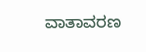ವಾತಾವರಣ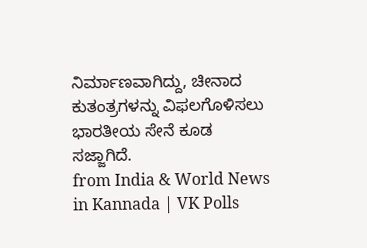ನಿರ್ಮಾಣವಾಗಿದ್ದು, ಚೀನಾದ ಕುತಂತ್ರಗಳನ್ನು ವಿಫಲಗೊಳಿಸಲು ಭಾರತೀಯ ಸೇನೆ ಕೂಡ ಸಜ್ಜಾಗಿದೆ.
from India & World News in Kannada | VK Polls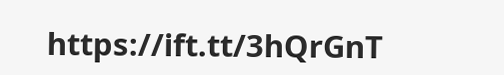https://ift.tt/3hQrGnT